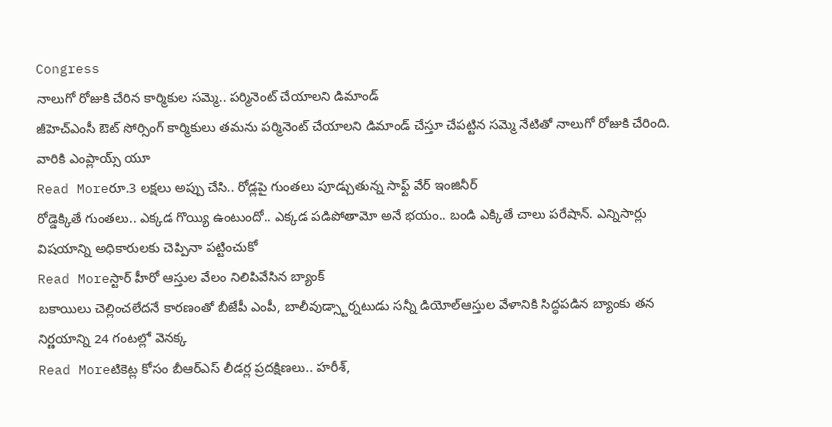Congress
నాలుగో రోజుకి చేరిన కార్మికుల సమ్మె.. పర్మినెంట్ చేయాలని డిమాండ్
జీహెచ్ఎంసీ ఔట్ సోర్సింగ్ కార్మికులు తమను పర్మినెంట్ చేయాలని డిమాండ్ చేస్తూ చేపట్టిన సమ్మె నేటితో నాలుగో రోజుకి చేరింది. వారికి ఎంప్లాయ్స్ యూ
Read Moreరూ.3 లక్షలు అప్పు చేసి.. రోడ్లపై గుంతలు పూడ్చుతున్న సాఫ్ట్ వేర్ ఇంజినీర్
రోడ్డెక్కితే గుంతలు.. ఎక్కడ గొయ్యి ఉంటుందో.. ఎక్కడ పడిపోతామో అనే భయం.. బండి ఎక్కితే చాలు పరేషాన్. ఎన్నిసార్లు విషయాన్ని అధికారులకు చెప్పినా పట్టించుకో
Read Moreస్టార్ హీరో ఆస్తుల వేలం నిలిపివేసిన బ్యాంక్
బకాయిలు చెల్లించలేదనే కారణంతో బీజేపీ ఎంపీ, బాలీవుడ్స్టార్నటుడు సన్నీ డియోల్ఆస్తుల వేళానికి సిద్ధపడిన బ్యాంకు తన నిర్ణయాన్ని 24 గంటల్లో వెనక్క
Read Moreటికెట్ల కోసం బీఆర్ఎస్ లీడర్ల ప్రదక్షిణలు.. హరీశ్,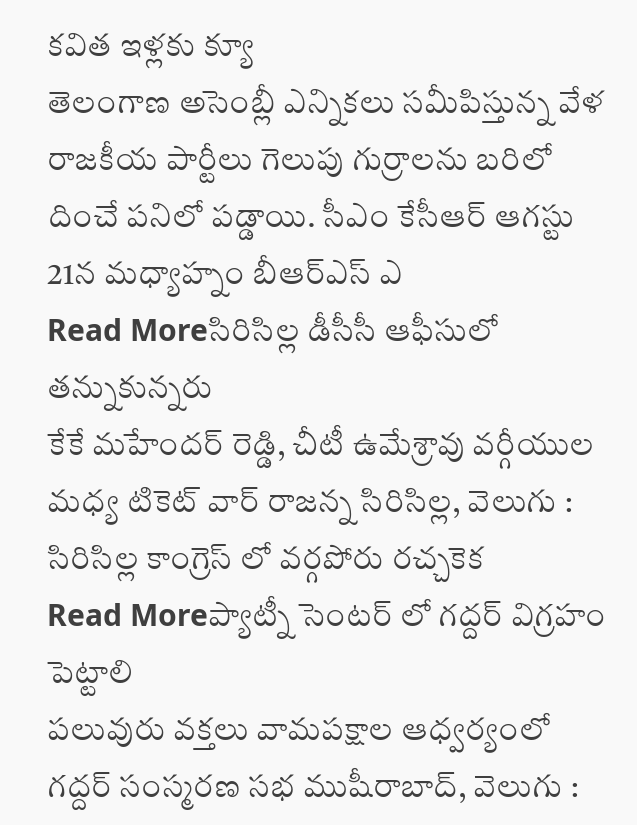కవిత ఇళ్లకు క్యూ
తెలంగాణ అసెంబ్లీ ఎన్నికలు సమీపిస్తున్న వేళ రాజకీయ పార్టీలు గెలుపు గుర్రాలను బరిలో దించే పనిలో పడ్డాయి. సీఎం కేసీఆర్ ఆగస్టు 21న మధ్యాహ్నం బీఆర్ఎస్ ఎ
Read Moreసిరిసిల్ల డీసీసీ ఆఫీసులో తన్నుకున్నరు
కేకే మహేందర్ రెడ్డి, చీటీ ఉమేశ్రావు వర్గీయుల మధ్య టికెట్ వార్ రాజన్న సిరిసిల్ల, వెలుగు : సిరిసిల్ల కాంగ్రెస్ లో వర్గపోరు రచ్చకెక
Read Moreప్యాట్నీ సెంటర్ లో గద్దర్ విగ్రహం పెట్టాలి
పలువురు వక్తలు వామపక్షాల ఆధ్వర్యంలో గద్దర్ సంస్మరణ సభ ముషీరాబాద్, వెలుగు :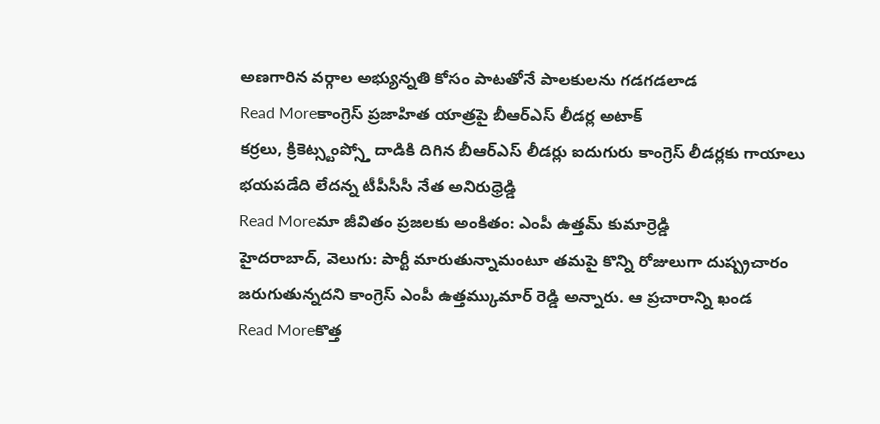అణగారిన వర్గాల అభ్యున్నతి కోసం పాటతోనే పాలకులను గడగడలాడ
Read Moreకాంగ్రెస్ ప్రజాహిత యాత్రపై బీఆర్ఎస్ లీడర్ల అటాక్
కర్రలు, క్రికెట్స్టంప్స్తో దాడికి దిగిన బీఆర్ఎస్ లీడర్లు ఐదుగురు కాంగ్రెస్ లీడర్లకు గాయాలు భయపడేది లేదన్న టీపీసీసీ నేత అనిరుధ్రెడ్డి
Read Moreమా జీవితం ప్రజలకు అంకితం: ఎంపీ ఉత్తమ్ కుమార్రెడ్డి
హైదరాబాద్, వెలుగు: పార్టీ మారుతున్నామంటూ తమపై కొన్ని రోజులుగా దుష్ప్రచారం జరుగుతున్నదని కాంగ్రెస్ ఎంపీ ఉత్తమ్కుమార్ రెడ్డి అన్నారు. ఆ ప్రచారాన్ని ఖండ
Read Moreకొత్త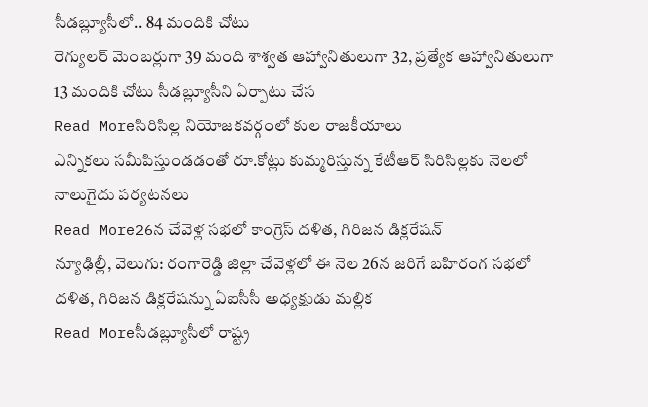సీడబ్ల్యూసీలో.. 84 మందికి చోటు
రెగ్యులర్ మెంబర్లుగా 39 మంది శాశ్వత ఆహ్వానితులుగా 32, ప్రత్యేక ఆహ్వానితులుగా 13 మందికి చోటు సీడబ్ల్యూసీని ఏర్పాటు చేస
Read Moreసిరిసిల్ల నియోజకవర్గంలో కుల రాజకీయాలు
ఎన్నికలు సమీపిస్తుండడంతో రూ.కోట్లు కుమ్మరిస్తున్న కేటీఆర్ సిరిసిల్లకు నెలలో నాలుగైదు పర్యటనలు
Read More26న చేవెళ్ల సభలో కాంగ్రెస్ దళిత, గిరిజన డిక్లరేషన్
న్యూఢిల్లీ, వెలుగు: రంగారెడ్డి జిల్లా చేవెళ్లలో ఈ నెల 26న జరిగే బహిరంగ సభలో దళిత, గిరిజన డిక్లరేషన్ను ఏఐసీసీ అధ్యక్షుడు మల్లిక
Read Moreసీడబ్ల్యూసీలో రాష్ట్ర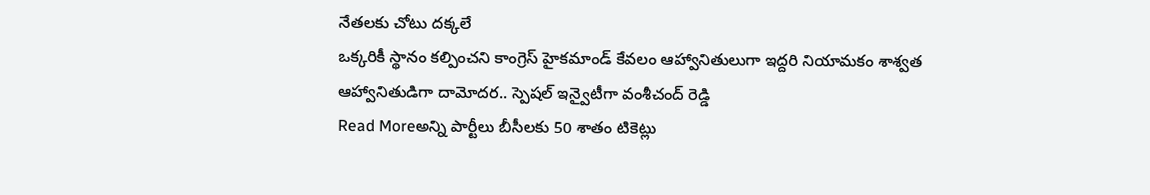నేతలకు చోటు దక్కలే
ఒక్కరికీ స్థానం కల్పించని కాంగ్రెస్ హైకమాండ్ కేవలం ఆహ్వానితులుగా ఇద్దరి నియామకం శాశ్వత ఆహ్వానితుడిగా దామోదర.. స్పెషల్ ఇన్వైటీగా వంశీచంద్ రెడ్డి
Read Moreఅన్ని పార్టీలు బీసీలకు 50 శాతం టికెట్లు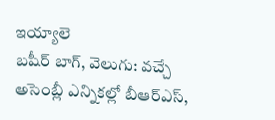ఇయ్యాలె
బషీర్ బాగ్, వెలుగు: వచ్చే అసెంబ్లీ ఎన్నికల్లో బీఆర్ఎస్,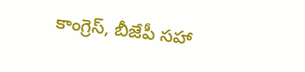కాంగ్రెస్, బీజేపీ సహా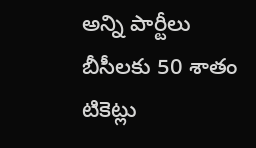అన్ని పార్టీలు బీసీలకు 50 శాతం టికెట్లు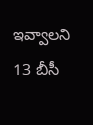ఇవ్వాలని 13 బీసీ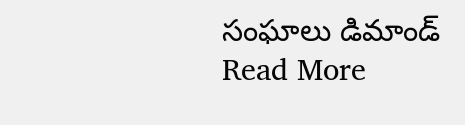సంఘాలు డిమాండ్
Read More